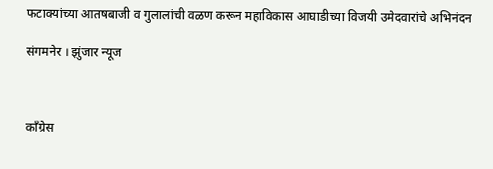फटाक्यांच्या आतषबाजी व गुलालांची वळण करून महाविकास आघाडीच्या विजयी उमेदवारांचे अभिनंदन

संगमनेर । झुंजार न्यूज



काँग्रेस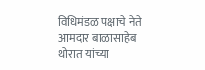विधिमंडळ पक्षाचे नेते आमदार बाळासाहेब थोरात यांच्या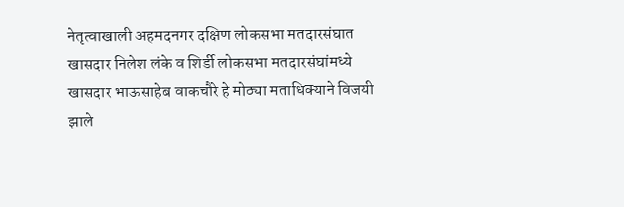नेतृत्वाखाली अहमदनगर दक्षिण लोकसभा मतदारसंघात खासदार निलेश लंके व शिर्डी लोकसभा मतदारसंघांमध्ये खासदार भाऊसाहेब वाकचौरे हे मोठ्या मताधिक्याने विजयी झाले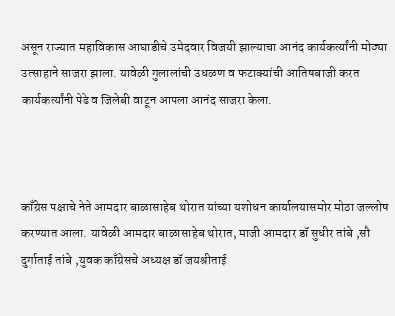असून राज्यात महाविकास आघाडीचे उमेदवार विजयी झाल्याचा आनंद कार्यकर्त्यांनी मोठ्या उत्साहाने साजरा झाला. यावेळी गुलालांची उधळण व फटाक्यांची आतिषबाजी करत कार्यकर्त्यांनी पेढे व जिलेबी वाटून आपला आनंद साजरा केला.



काँग्रेस पक्षाचे नेते आमदार बाळासाहेब थोरात यांच्या यशोधन कार्यालयासमोर मोठा जल्लोष करण्यात आला. यावेळी आमदार बाळासाहेब थोरात, माजी आमदार डॉ सुधीर तांबे ,सौ दुर्गाताई तांबे ,युवक काँग्रेसचे अध्यक्ष डॉ जयश्रीताई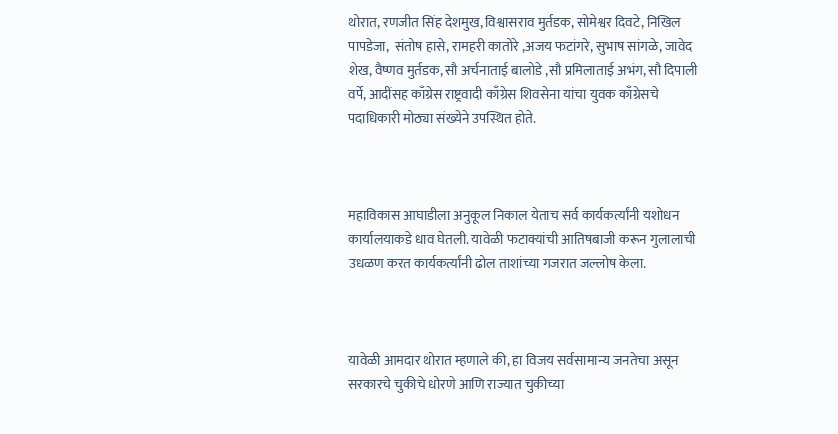थोरात, रणजीत सिंह देशमुख, विश्वासराव मुर्तडक, सोमेश्वर दिवटे, निखिल पापडेजा,  संतोष हासे, रामहरी कातोरे ,अजय फटांगरे, सुभाष सांगळे, जावेद शेख, वैष्णव मुर्तडक, सौ अर्चनाताई बालोडे ,सौ प्रमिलाताई अभंग, सौ दिपाली वर्पे, आदींसह काँग्रेस राष्ट्रवादी काँग्रेस शिवसेना यांचा युवक काँग्रेसचे पदाधिकारी मोठ्या संख्येने उपस्थित होते.



महाविकास आघाडीला अनुकूल निकाल येताच सर्व कार्यकर्त्यांनी यशोधन कार्यालयाकडे धाव घेतली. यावेळी फटाक्यांची आतिषबाजी करून गुलालाची उधळण करत कार्यकर्त्यांनी ढोल ताशांच्या गजरात जल्लोष केला.



यावेळी आमदार थोरात म्हणाले की, हा विजय सर्वसामान्य जनतेचा असून सरकारचे चुकीचे धोरणे आणि राज्यात चुकीच्या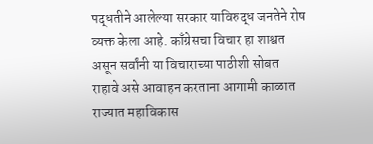पद्धतीने आलेल्या सरकार याविरुद्ध जनतेने रोष व्यक्त केला आहे. काँग्रेसचा विचार हा शाश्वत असून सर्वांनी या विचाराच्या पाठीशी सोबत राहावे असे आवाहन करताना आगामी काळात राज्यात महाविकास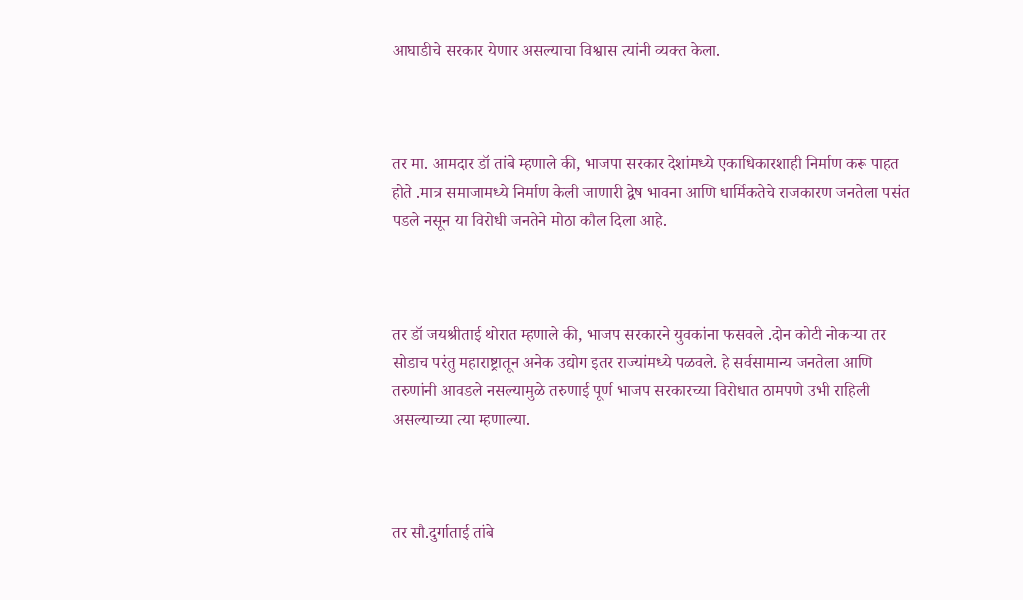आघाडीचे सरकार येणार असल्याचा विश्वास त्यांनी व्यक्त केला.



तर मा. आमदार डॉ तांबे म्हणाले की, भाजपा सरकार देशांमध्ये एकाधिकारशाही निर्माण करू पाहत होते .मात्र समाजामध्ये निर्माण केली जाणारी द्वेष भावना आणि धार्मिकतेचे राजकारण जनतेला पसंत पडले नसून या विरोधी जनतेने मोठा कौल दिला आहे.



तर डॉ जयश्रीताई थोरात म्हणाले की, भाजप सरकारने युवकांना फसवले .दोन कोटी नोकऱ्या तर सोडाच परंतु महाराष्ट्रातून अनेक उद्योग इतर राज्यांमध्ये पळवले. हे सर्वसामान्य जनतेला आणि तरुणांनी आवडले नसल्यामुळे तरुणाई पूर्ण भाजप सरकारच्या विरोधात ठामपणे उभी राहिली असल्याच्या त्या म्हणाल्या.



तर सौ.दुर्गाताई तांबे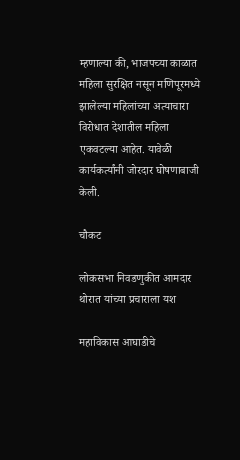म्हणाल्या की, भाजपच्या काळात महिला सुरक्षित नसून मणिपूरमध्ये झालेल्या महिलांच्या अत्याचारा विरोधात देशातील महिला एकवटल्या आहेत. यावेळी कार्यकर्त्यांनी जोरदार घोषणाबाजी केली.

चौकट

लोकसभा निवडणुकीत आमदार थोरात यांच्या प्रचाराला यश

महाविकास आघाडीचे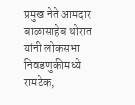प्रमुख नेते आमदार बाळासाहेब थोरात यांनी लोकसभा निवडणुकीमध्ये रामटेक,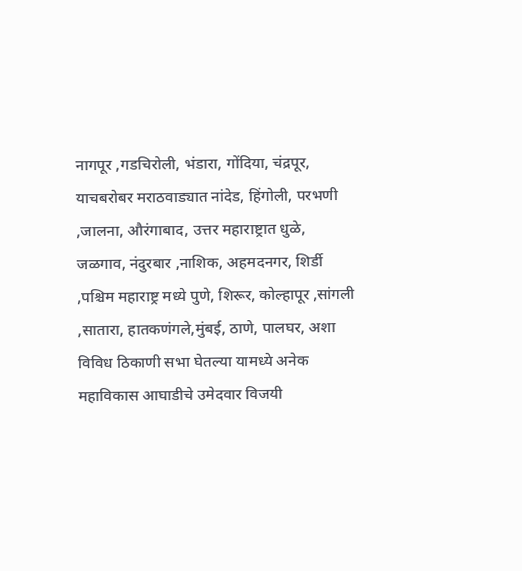नागपूर ,गडचिरोली, भंडारा, गोंदिया, चंद्रपूर, याचबरोबर मराठवाड्यात नांदेड, हिंगोली, परभणी ,जालना, औरंगाबाद, उत्तर महाराष्ट्रात धुळे, जळगाव, नंदुरबार ,नाशिक, अहमदनगर, शिर्डी ,पश्चिम महाराष्ट्र मध्ये पुणे, शिरूर, कोल्हापूर ,सांगली ,सातारा, हातकणंगले,मुंबई, ठाणे, पालघर, अशा विविध ठिकाणी सभा घेतल्या यामध्ये अनेक महाविकास आघाडीचे उमेदवार विजयी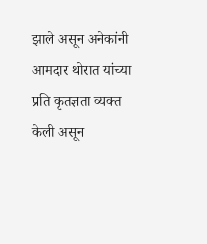झाले असून अनेकांनी आमदार थोरात यांच्या प्रति कृतज्ञता व्यक्त केली असून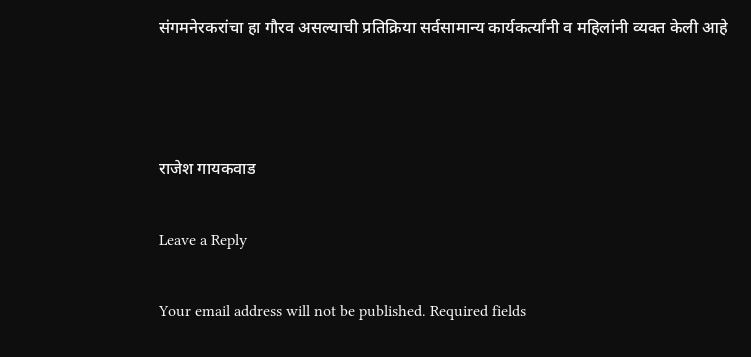संगमनेरकरांचा हा गौरव असल्याची प्रतिक्रिया सर्वसामान्य कार्यकर्त्यांनी व महिलांनी व्यक्त केली आहे



राजेश गायकवाड

Leave a Reply

Your email address will not be published. Required fields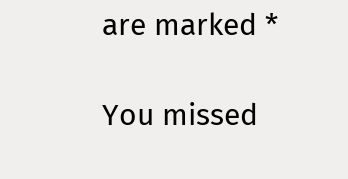are marked *

You missed